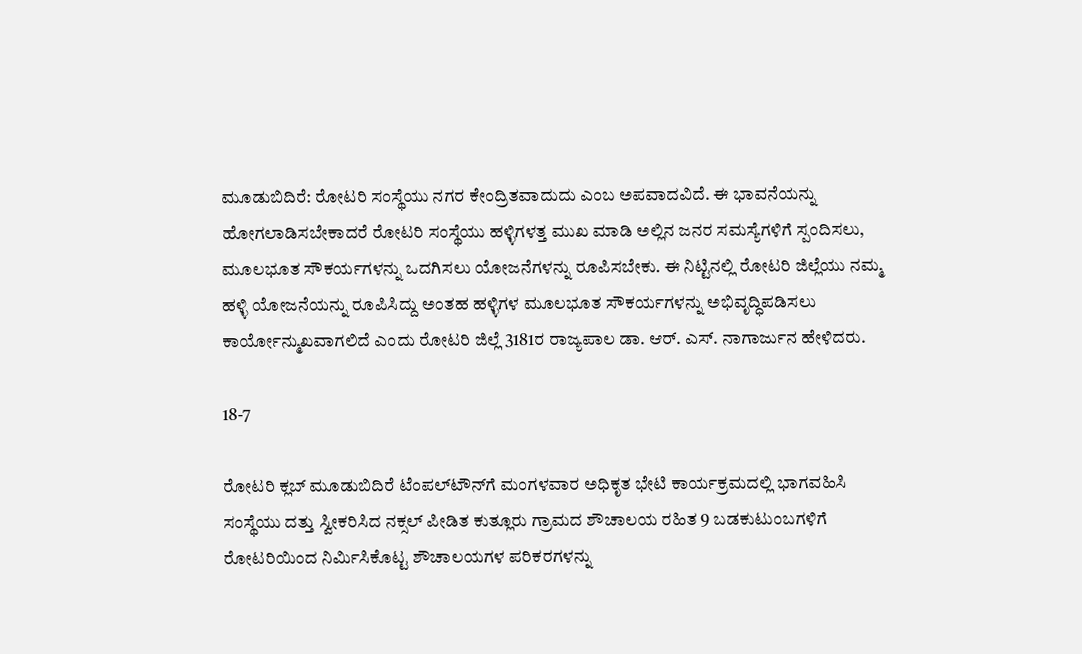ಮೂಡುಬಿದಿರೆ: ರೋಟರಿ ಸಂಸ್ಥೆಯು ನಗರ ಕೇಂದ್ರಿತವಾದುದು ಎಂಬ ಅಪವಾದವಿದೆ. ಈ ಭಾವನೆಯನ್ನು ಹೋಗಲಾಡಿಸಬೇಕಾದರೆ ರೋಟರಿ ಸಂಸ್ಥೆಯು ಹಳ್ಳಿಗಳತ್ತ ಮುಖ ಮಾಡಿ ಅಲ್ಲಿನ ಜನರ ಸಮಸ್ಯೆಗಳಿಗೆ ಸ್ಪಂದಿಸಲು, ಮೂಲಭೂತ ಸೌಕರ್ಯಗಳನ್ನು ಒದಗಿಸಲು ಯೋಜನೆಗಳನ್ನು ರೂಪಿಸಬೇಕು. ಈ ನಿಟ್ಟಿನಲ್ಲಿ ರೋಟರಿ ಜಿಲ್ಲೆಯು ನಮ್ಮ ಹಳ್ಳಿ ಯೋಜನೆಯನ್ನು ರೂಪಿಸಿದ್ದು ಅಂತಹ ಹಳ್ಳಿಗಳ ಮೂಲಭೂತ ಸೌಕರ್ಯಗಳನ್ನು ಅಭಿವೃದ್ಧಿಪಡಿಸಲು ಕಾರ್ಯೋನ್ಮುಖವಾಗಲಿದೆ ಎಂದು ರೋಟರಿ ಜಿಲ್ಲೆ 3181ರ ರಾಜ್ಯಪಾಲ ಡಾ. ಆರ್. ಎಸ್. ನಾಗಾರ್ಜುನ ಹೇಳಿದರು.

18-7

ರೋಟರಿ ಕ್ಲಬ್ ಮೂಡುಬಿದಿರೆ ಟೆಂಪಲ್‍ಟೌನ್‍ಗೆ ಮಂಗಳವಾರ ಅಧಿಕೃತ ಭೇಟಿ ಕಾರ್ಯಕ್ರಮದಲ್ಲಿ ಭಾಗವಹಿಸಿ ಸಂಸ್ಥೆಯು ದತ್ತು ಸ್ವೀಕರಿಸಿದ ನಕ್ಸಲ್ ಪೀಡಿತ ಕುತ್ಲೂರು ಗ್ರಾಮದ ಶೌಚಾಲಯ ರಹಿತ 9 ಬಡಕುಟುಂಬಗಳಿಗೆ ರೋಟರಿಯಿಂದ ನಿರ್ಮಿಸಿಕೊಟ್ಟ ಶೌಚಾಲಯಗಳ ಪರಿಕರಗಳನ್ನು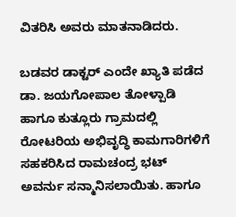ವಿತರಿಸಿ ಅವರು ಮಾತನಾಡಿದರು.

ಬಡವರ ಡಾಕ್ಟರ್ ಎಂದೇ ಖ್ಯಾತಿ ಪಡೆದ ಡಾ. ಜಯಗೋಪಾಲ ತೋಳ್ಪಾಡಿ ಹಾಗೂ ಕುತ್ಲೂರು ಗ್ರಾಮದಲ್ಲಿ ರೋಟರಿಯ ಅಭಿವೃದ್ಧಿ ಕಾಮಗಾರಿಗಳಿಗೆ ಸಹಕರಿಸಿದ ರಾಮಚಂದ್ರ ಭಟ್ ಅವರ್ನು ಸನ್ಮಾನಿಸಲಾಯಿತು. ಹಾಗೂ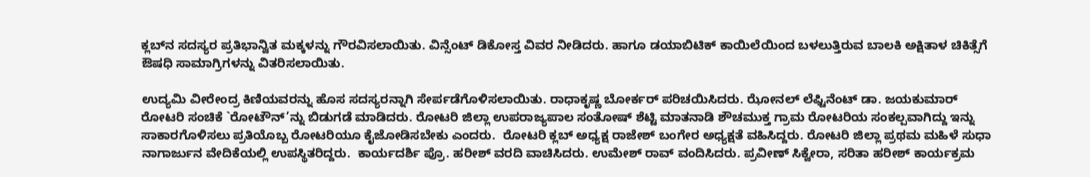ಕ್ಲಬ್‍ನ ಸದಸ್ಯರ ಪ್ರತಿಭಾನ್ವಿತ ಮಕ್ಕಳನ್ನು ಗೌರವಿಸಲಾಯಿತು. ವಿನ್ಸೆಂಟ್ ಡಿಕೋಸ್ತ ವಿವರ ನೀಡಿದರು. ಹಾಗೂ ಡಯಾಬಿಟಿಕ್ ಕಾಯಿಲೆಯಿಂದ ಬಳಲುತ್ತಿರುವ ಬಾಲಕಿ ಅಕ್ಷಿತಾಳ ಚಿಕಿತ್ಸೆಗೆ ಔಷಧಿ ಸಾಮಾಗ್ರಿಗಳನ್ನು ವಿತರಿಸಲಾಯಿತು.

ಉದ್ಯಮಿ ವೀರೇಂದ್ರ ಕಿಣಿಯವರನ್ನು ಹೊಸ ಸದಸ್ಯರನ್ನಾಗಿ ಸೇರ್ಪಡೆಗೊಳಿಸಲಾಯಿತು. ರಾಧಾಕೃಷ್ಣ ಬೋರ್ಕರ್ ಪರಿಚಯಿಸಿದರು. ಝೋನಲ್ ಲೆಫ್ಟಿನೆಂಟ್ ಡಾ. ಜಯಕುಮಾರ್ ರೋಟರಿ ಸಂಚಿಕೆ `ರೋಟೌನ್’ನ್ನು ಬಿಡುಗಡೆ ಮಾಡಿದರು. ರೋಟರಿ ಜಿಲ್ಲಾ ಉಪರಾಜ್ಯಪಾಲ ಸಂತೋಷ್ ಶೆಟ್ಟಿ ಮಾತನಾಡಿ ಶೌಚಮುಕ್ತ ಗ್ರಾಮ ರೋಟರಿಯ ಸಂಕಲ್ಪವಾಗಿದ್ದು ಇನ್ನು ಸಾಕಾರಗೊಳಿಸಲು ಪ್ರತಿಯೊಬ್ಬ ರೋಟರಿಯೂ ಕೈಜೋಡಿಸಬೇಕು ಎಂದರು.  ರೋಟರಿ ಕ್ಲಬ್ ಅಧ್ಯಕ್ಷ ರಾಜೇಶ್ ಬಂಗೇರ ಅಧ್ಯಕ್ಷತೆ ವಹಿಸಿದ್ದರು. ರೋಟರಿ ಜಿಲ್ಲಾ ಪ್ರಥಮ ಮಹಿಳೆ ಸುಧಾ ನಾಗಾರ್ಜುನ ವೇದಿಕೆಯಲ್ಲಿ ಉಪಸ್ಥಿತರಿದ್ದರು.  ಕಾರ್ಯದರ್ಶಿ ಪ್ರೊ. ಹರೀಶ್ ವರದಿ ವಾಚಿಸಿದರು. ಉಮೇಶ್ ರಾವ್ ವಂದಿಸಿದರು. ಪ್ರವೀಣ್ ಸಿಕ್ವೇರಾ, ಸರಿತಾ ಹರೀಶ್ ಕಾರ್ಯಕ್ರಮ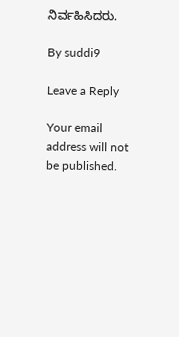ನಿರ್ವಹಿಸಿದರು.

By suddi9

Leave a Reply

Your email address will not be published.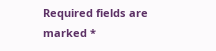Required fields are marked *